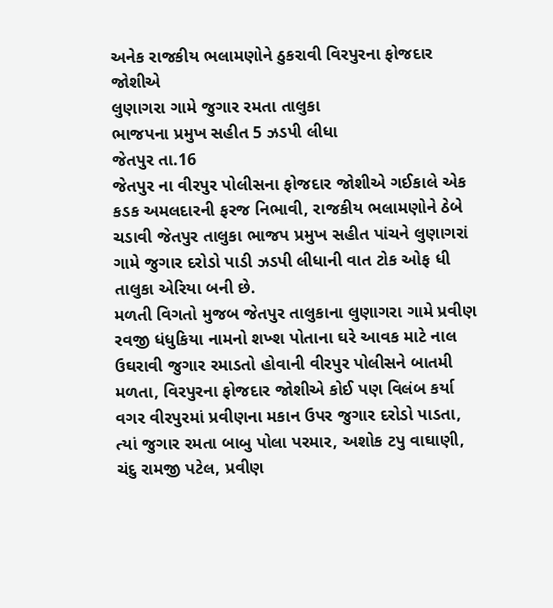અનેક રાજકીય ભલામણોને ઠુકરાવી વિરપુરના ફોજદાર જોશીએ
લુણાગરા ગામે જુગાર રમતા તાલુકા
ભાજપના પ્રમુખ સહીત 5 ઝડપી લીધા
જેતપુર તા.16
જેતપુર ના વીરપુર પોલીસના ફોજદાર જોશીએ ગઈકાલે એક કડક અમલદારની ફરજ નિભાવી, રાજકીય ભલામણોને ઠેબે ચડાવી જેતપુર તાલુકા ભાજપ પ્રમુખ સહીત પાંચને લુણાગરાં ગામે જુગાર દરોડો પાડી ઝડપી લીધાની વાત ટોક ઓફ ધી તાલુકા એરિયા બની છે.
મળતી વિગતો મુજબ જેતપુર તાલુકાના લુણાગરા ગામે પ્રવીણ રવજી ધંધુકિયા નામનો શખ્શ પોતાના ઘરે આવક માટે નાલ ઉઘરાવી જુગાર રમાડતો હોવાની વીરપુર પોલીસને બાતમી મળતા, વિરપુરના ફોજદાર જોશીએ કોઈ પણ વિલંબ કર્યા વગર વીરપુરમાં પ્રવીણના મકાન ઉપર જુગાર દરોડો પાડતા, ત્યાં જુગાર રમતા બાબુ પોલા પરમાર, અશોક ટપુ વાઘાણી, ચંદુ રામજી પટેલ, પ્રવીણ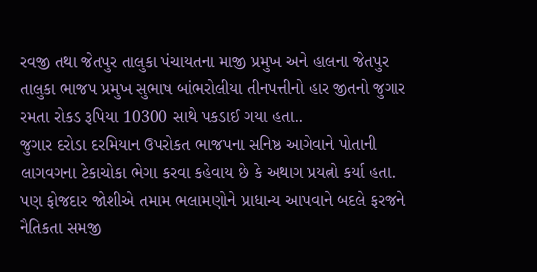રવજી તથા જેતપુર તાલુકા પંચાયતના માજી પ્રમુખ અને હાલના જેતપુર તાલુકા ભાજપ પ્રમુખ સુભાષ બાંભરોલીયા તીનપત્તીનો હાર જીતનો જુગાર રમતા રોકડ રૂપિયા 10300 સાથે પકડાઈ ગયા હતા..
જુગાર દરોડા દરમિયાન ઉપરોકત ભાજપના સનિષ્ઠ આગેવાને પોતાની લાગવગના ટેકાચોકા ભેગા કરવા કહેવાય છે કે અથાગ પ્રયત્નો કર્યા હતા. પણ ફોજદાર જોશીએ તમામ ભલામણોને પ્રાધાન્ય આપવાને બદલે ફરજને નૈતિકતા સમજી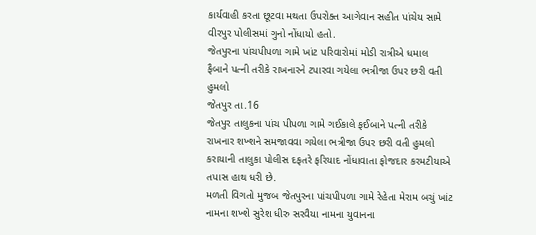કાર્યવાહી કરતા છૂટવા મથતા ઉપરોક્ત આગેવાન સહીત પાંચેય સામે વીરપુર પોલીસમાં ગુનો નોંધાયો હતો.
જેતપુરના પાંચપીપળા ગામે ખાંટ પરિવારોમાં મોડી રાત્રીએ ધમાલ
ફૈબાને પત્ની તરીકે રાખનારને ટપારવા ગયેલા ભત્રીજા ઉપર છરી વતી હુમલો
જેતપુર તા.16
જેતપુર તાલુકના પાંચ પીપળા ગામે ગઈકાલે ફઈબાને પત્ની તરીકે રાખનાર શખ્શને સમજાવવા ગયેલા ભત્રીજા ઉપર છરી વતી હુમલો કરાયાની તાલુકા પોલીસ દફતરે ફરિયાદ નોંધાવાતા ફોજદાર કરમટીયાએ તપાસ હાથ ધરી છે.
મળતી વિગતો મુજબ જેતપુરના પાંચપીપળા ગામે રેહેતા મેરામ બચું ખાંટ નામના શખ્શે સુરેશ ધીરુ સરવૈયા નામના યુવાનના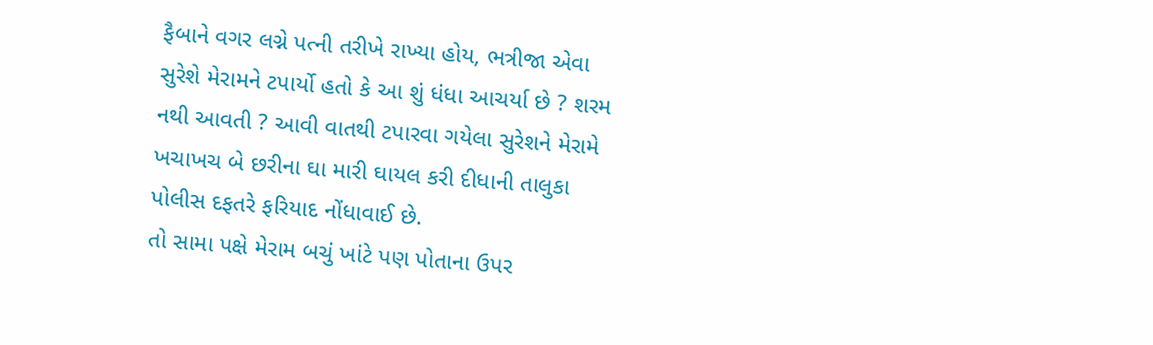ફૈબાને વગર લગ્ને પત્ની તરીખે રાખ્યા હોય, ભત્રીજા એવા સુરેશે મેરામને ટપાર્યો હતો કે આ શું ધંધા આચર્યા છે ? શરમ નથી આવતી ? આવી વાતથી ટપારવા ગયેલા સુરેશને મેરામે ખચાખચ બે છરીના ઘા મારી ઘાયલ કરી દીધાની તાલુકા પોલીસ દફતરે ફરિયાદ નોંધાવાઈ છે.
તો સામા પક્ષે મેરામ બચું ખાંટે પણ પોતાના ઉપર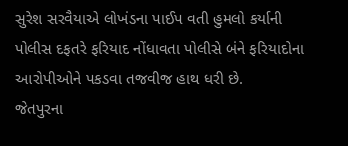સુરેશ સરવૈયાએ લોખંડના પાઈપ વતી હુમલો કર્યાની પોલીસ દફતરે ફરિયાદ નોંધાવતા પોલીસે બંને ફરિયાદોના આરોપીઓને પકડવા તજવીજ હાથ ધરી છે.
જેતપુરના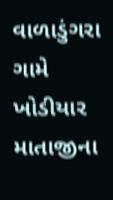વાળાડુંગરા ગામે ખોડીયાર માતાજીના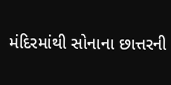મંદિરમાંથી સોનાના છાત્તરની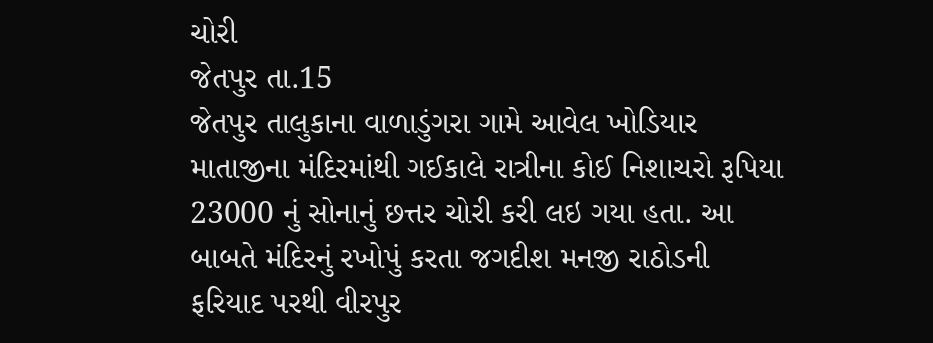ચોરી
જેતપુર તા.15
જેતપુર તાલુકાના વાળાડુંગરા ગામે આવેલ ખોડિયાર માતાજીના મંદિરમાંથી ગઈકાલે રાત્રીના કોઈ નિશાચરો રૂપિયા 23000 નું સોનાનું છત્તર ચોરી કરી લઇ ગયા હતા. આ બાબતે મંદિરનું રખોપું કરતા જગદીશ મનજી રાઠોડની ફરિયાદ પરથી વીરપુર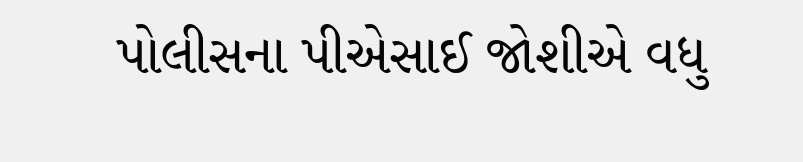પોલીસના પીએસાઈ જોશીએ વધુ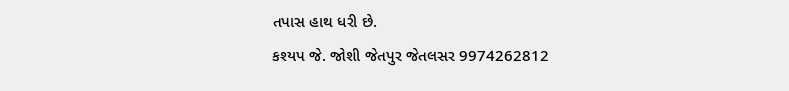તપાસ હાથ ધરી છે.
કશ્યપ જે. જોશી જેતપુર જેતલસર 9974262812